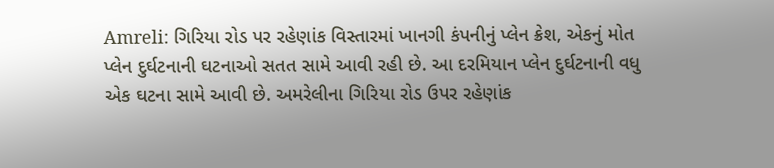Amreli: ગિરિયા રોડ પર રહેણાંક વિસ્તારમાં ખાનગી કંપનીનું પ્લેન ક્રેશ, એકનું મોત
પ્લેન દુર્ઘટનાની ઘટનાઓ સતત સામે આવી રહી છે. આ દરમિયાન પ્લેન દુર્ઘટનાની વધુ એક ઘટના સામે આવી છે. અમરેલીના ગિરિયા રોડ ઉપર રહેણાંક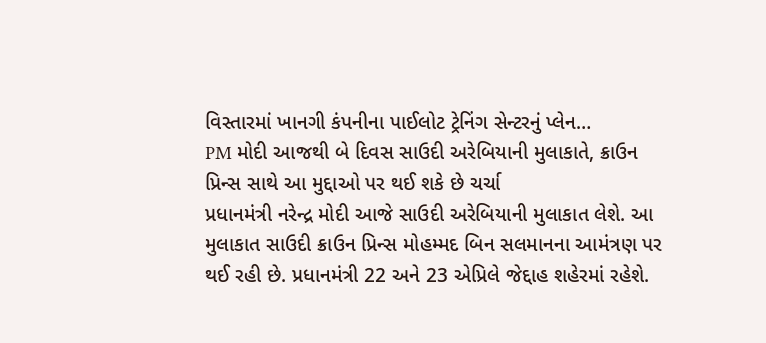વિસ્તારમાં ખાનગી કંપનીના પાઈલોટ ટ્રેનિંગ સેન્ટરનું પ્લેન…
PM મોદી આજથી બે દિવસ સાઉદી અરેબિયાની મુલાકાતે, ક્રાઉન પ્રિન્સ સાથે આ મુદ્દાઓ પર થઈ શકે છે ચર્ચા
પ્રધાનમંત્રી નરેન્દ્ર મોદી આજે સાઉદી અરેબિયાની મુલાકાત લેશે. આ મુલાકાત સાઉદી ક્રાઉન પ્રિન્સ મોહમ્મદ બિન સલમાનના આમંત્રણ પર થઈ રહી છે. પ્રધાનમંત્રી 22 અને 23 એપ્રિલે જેદ્દાહ શહેરમાં રહેશે.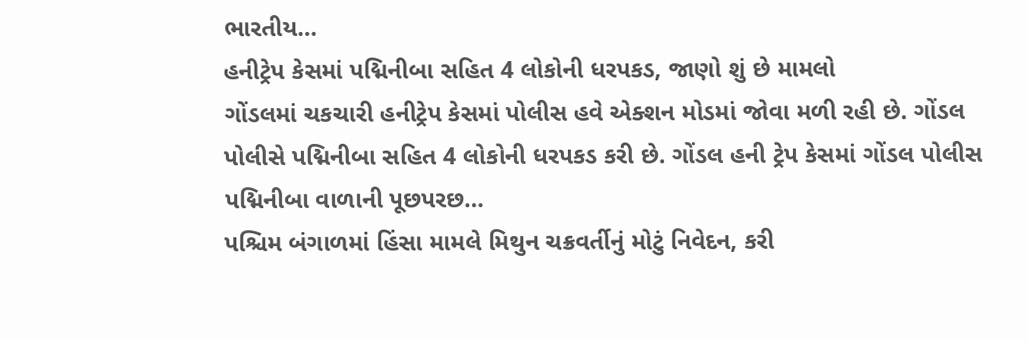ભારતીય…
હનીટ્રેપ કેસમાં પદ્મિનીબા સહિત 4 લોકોની ધરપકડ, જાણો શું છે મામલો
ગોંડલમાં ચકચારી હનીટ્રેપ કેસમાં પોલીસ હવે એક્શન મોડમાં જોવા મળી રહી છે. ગોંડલ પોલીસે પદ્મિનીબા સહિત 4 લોકોની ધરપકડ કરી છે. ગોંડલ હની ટ્રેપ કેસમાં ગોંડલ પોલીસ પદ્મિનીબા વાળાની પૂછપરછ…
પશ્ચિમ બંગાળમાં હિંસા મામલે મિથુન ચક્રવર્તીનું મોટું નિવેદન, કરી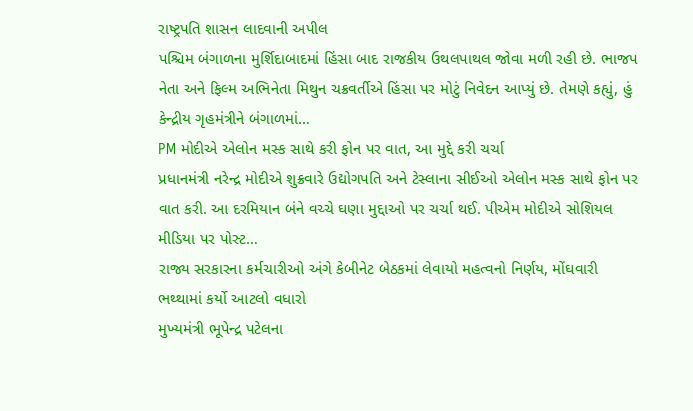રાષ્ટ્રપતિ શાસન લાદવાની અપીલ
પશ્ચિમ બંગાળના મુર્શિદાબાદમાં હિંસા બાદ રાજકીય ઉથલપાથલ જોવા મળી રહી છે. ભાજપ નેતા અને ફિલ્મ અભિનેતા મિથુન ચક્રવર્તીએ હિંસા પર મોટું નિવેદન આપ્યું છે. તેમણે કહ્યું, હું કેન્દ્રીય ગૃહમંત્રીને બંગાળમાં…
PM મોદીએ એલોન મસ્ક સાથે કરી ફોન પર વાત, આ મુદ્દે કરી ચર્ચા
પ્રધાનમંત્રી નરેન્દ્ર મોદીએ શુક્રવારે ઉદ્યોગપતિ અને ટેસ્લાના સીઈઓ એલોન મસ્ક સાથે ફોન પર વાત કરી. આ દરમિયાન બંને વચ્ચે ઘણા મુદ્દાઓ પર ચર્ચા થઈ. પીએમ મોદીએ સોશિયલ મીડિયા પર પોસ્ટ…
રાજ્ય સરકારના કર્મચારીઓ અંગે કેબીનેટ બેઠકમાં લેવાયો મહત્વનો નિર્ણય, મોંઘવારી ભથ્થામાં કર્યો આટલો વધારો
મુખ્યમંત્રી ભૂપેન્દ્ર પટેલના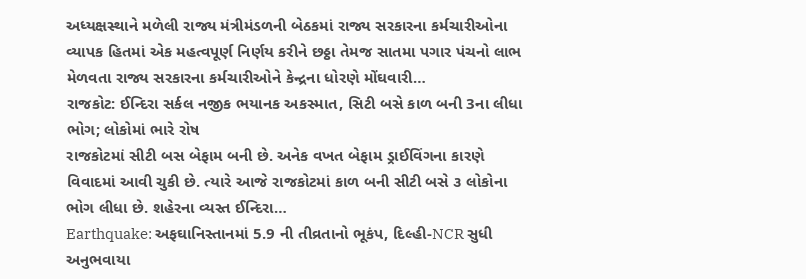અધ્યક્ષસ્થાને મળેલી રાજ્ય મંત્રીમંડળની બેઠકમાં રાજ્ય સરકારના કર્મચારીઓના વ્યાપક હિતમાં એક મહત્વપૂર્ણ નિર્ણય કરીને છઠ્ઠા તેમજ સાતમા પગાર પંચનો લાભ મેળવતા રાજ્ય સરકારના કર્મચારીઓને કેન્દ્રના ધોરણે મોંઘવારી…
રાજકોટ: ઈન્દિરા સર્કલ નજીક ભયાનક અકસ્માત, સિટી બસે કાળ બની 3ના લીધા ભોગ; લોકોમાં ભારે રોષ
રાજકોટમાં સીટી બસ બેફામ બની છે. અનેક વખત બેફામ ડ્રાઈવિંગના કારણે વિવાદમાં આવી ચુકી છે. ત્યારે આજે રાજકોટમાં કાળ બની સીટી બસે ૩ લોકોના ભોગ લીધા છે. શહેરના વ્યસ્ત ઈન્દિરા…
Earthquake: અફઘાનિસ્તાનમાં 5.9 ની તીવ્રતાનો ભૂકંપ, દિલ્હી-NCR સુધી અનુભવાયા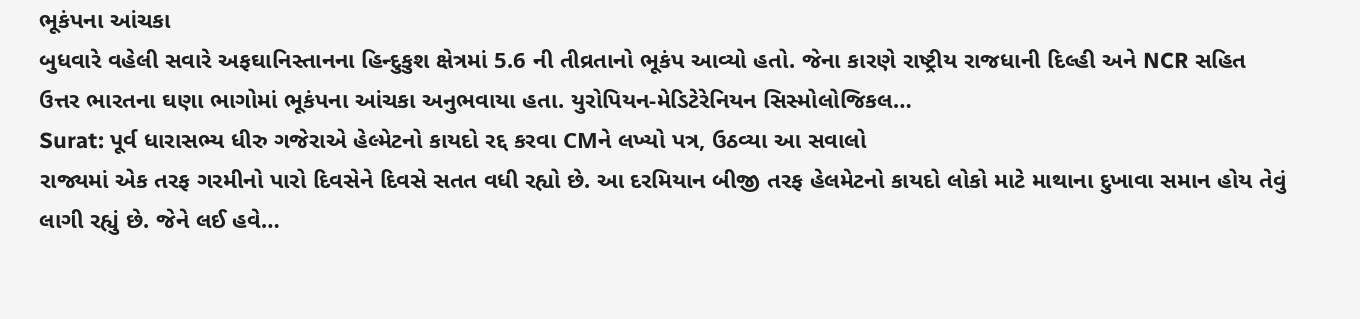ભૂકંપના આંચકા
બુધવારે વહેલી સવારે અફઘાનિસ્તાનના હિન્દુકુશ ક્ષેત્રમાં 5.6 ની તીવ્રતાનો ભૂકંપ આવ્યો હતો. જેના કારણે રાષ્ટ્રીય રાજધાની દિલ્હી અને NCR સહિત ઉત્તર ભારતના ઘણા ભાગોમાં ભૂકંપના આંચકા અનુભવાયા હતા. યુરોપિયન-મેડિટેરેનિયન સિસ્મોલોજિકલ…
Surat: પૂર્વ ધારાસભ્ય ધીરુ ગજેરાએ હેલ્મેટનો કાયદો રદ્દ કરવા CMને લખ્યો પત્ર, ઉઠવ્યા આ સવાલો
રાજ્યમાં એક તરફ ગરમીનો પારો દિવસેને દિવસે સતત વધી રહ્યો છે. આ દરમિયાન બીજી તરફ હેલમેટનો કાયદો લોકો માટે માથાના દુખાવા સમાન હોય તેવું લાગી રહ્યું છે. જેને લઈ હવે…